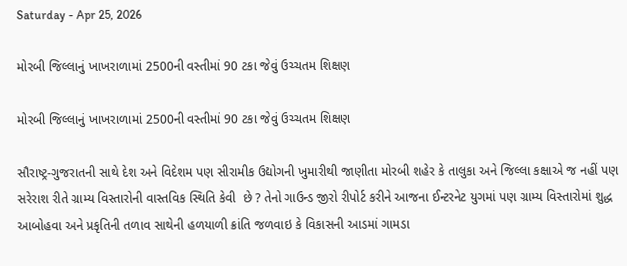Saturday - Apr 25, 2026

મોરબી જિલ્લાનું ખાખરાળામાં 2500ની વસ્તીમાં 90 ટકા જેવું ઉચ્ચતમ શિક્ષણ

મોરબી જિલ્લાનું ખાખરાળામાં 2500ની વસ્તીમાં 90 ટકા જેવું ઉચ્ચતમ શિક્ષણ

સૌરાષ્ટ્ર-ગુજરાતની સાથે દેશ અને વિદેશમ પણ સીરામીક ઉદ્યોગની ખુમારીથી જાણીતા મોરબી શહેર કે તાલુકા અને જિલ્લા કક્ષાએ જ નહીં પણ સરેરાશ રીતે ગ્રામ્ય વિસ્તારોની વાસ્તવિક સ્થિતિ કેવી  છે ? તેનો ગાઉન્ડ જીરો રીપોર્ટ કરીને આજના ઈન્ટરનેટ યુગમાં પણ ગ્રામ્ય વિસ્તારોમાં શુદ્ધ આબોહવા અને પ્રકૃતિની તળાવ સાથેની હળયાળી ક્રાંતિ જળવાઇ કે વિકાસની આડમાં ગામડા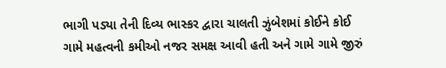ભાગી પડ્યા તેની દિવ્ય ભાસ્કર દ્વારા ચાલતી ઝુંબેશમાં કોઈને કોઈ ગામે મહત્વની કમીઓ નજર સમક્ષ આવી હતી અને ગામે ગામે જીરું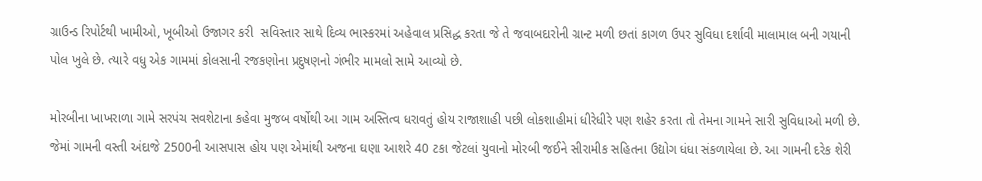ગ્રાઉન્ડ રિપોર્ટથી ખામીઓ, ખૂબીઓ ઉજાગર કરી  સવિસ્તાર સાથે દિવ્ય ભાસ્કરમાં અહેવાલ પ્રસિદ્ધ કરતા જે તે જવાબદારોની ગ્રાન્ટ મળી છતાં કાગળ ઉપર સુવિધા દર્શાવી માલામાલ બની ગયાની પોલ ખુલે છે. ત્યારે વધુ એક ગામમાં કોલસાની રજકણોના પ્રદુષણનો ગંભીર મામલો સામે આવ્યો છે.

મોરબીના ખાખરાળા ગામે સરપંચ સવશેટાના કહેવા મુજબ વર્ષોથી આ ગામ અસ્તિત્વ ધરાવતું હોય રાજાશાહી પછી લોકશાહીમાં ધીરેધીરે પણ શહેર કરતા તો તેમના ગામને સારી સુવિધાઓ મળી છે. જેમાં ગામની વસ્તી અંદાજે 2500ની આસપાસ હોય પણ એમાંથી અજના ઘણા આશરે 40 ટકા જેટલાં યુવાનો મોરબી જઈને સીરામીક સહિતના ઉદ્યોગ ધંધા સંકળાયેલા છે. આ ગામની દરેક શેરી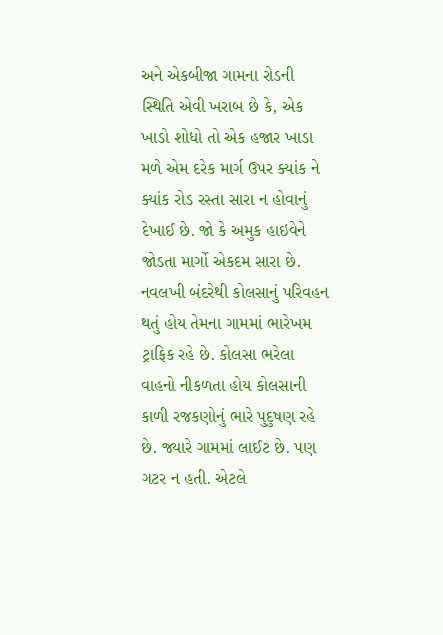અને એકબીજા ગામના રોડની સ્થિતિ એવી ખરાબ છે કે, એક ખાડો શોધો તો એક હજાર ખાડા મળે એમ દરેક માર્ગ ઉપર ક્યાંક ને ક્યાંક રોડ રસ્તા સારા ન હોવાનું દેખાઈ છે. જો કે અમુક હાઇવેને જોડતા માર્ગો એકદમ સારા છે. નવલખી બંદરેથી કોલસાનું પરિવહન થતું હોય તેમના ગામમાં ભારેખમ ટ્રાફિક રહે છે. કોલસા ભરેલા વાહનો નીકળતા હોય કોલસાની કાળી રજકણોનું ભારે પુદુષણ રહે છે. જ્યારે ગામમાં લાઈટ છે. પણ ગટર ન હતી. એટલે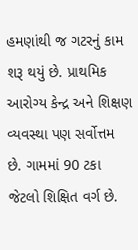હમણાંથી જ ગટરનું કામ શરૂ થયું છે. પ્રાથમિક આરોગ્ય કેન્દ્ર અને શિક્ષણ વ્યવસ્થા પણ સર્વોત્તમ છે. ગામમાં 90 ટકા જેટલો શિક્ષિત વર્ગ છે.